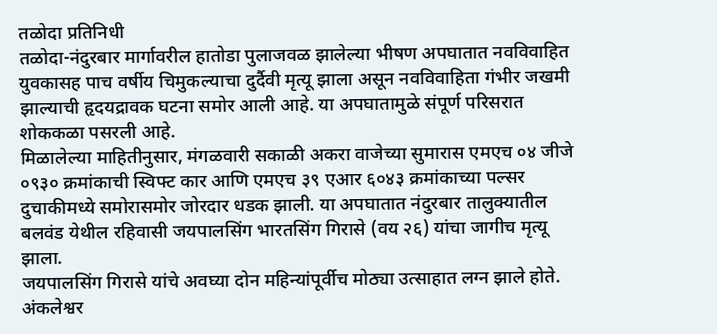तळोदा प्रतिनिधी
तळोदा-नंदुरबार मार्गावरील हातोडा पुलाजवळ झालेल्या भीषण अपघातात नवविवाहित युवकासह पाच वर्षीय चिमुकल्याचा दुर्दैवी मृत्यू झाला असून नवविवाहिता गंभीर जखमी झाल्याची हृदयद्रावक घटना समोर आली आहे. या अपघातामुळे संपूर्ण परिसरात शोककळा पसरली आहे.
मिळालेल्या माहितीनुसार, मंगळवारी सकाळी अकरा वाजेच्या सुमारास एमएच ०४ जीजे ०९३० क्रमांकाची स्विफ्ट कार आणि एमएच ३९ एआर ६०४३ क्रमांकाच्या पल्सर दुचाकीमध्ये समोरासमोर जोरदार धडक झाली. या अपघातात नंदुरबार तालुक्यातील बलवंड येथील रहिवासी जयपालसिंग भारतसिंग गिरासे (वय २६) यांचा जागीच मृत्यू झाला.
जयपालसिंग गिरासे यांचे अवघ्या दोन महिन्यांपूर्वीच मोठ्या उत्साहात लग्न झाले होते. अंकलेश्वर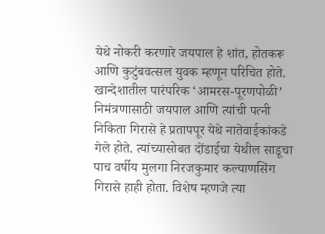येथे नोकरी करणारे जयपाल हे शांत, होतकरू आणि कुटुंबवत्सल युवक म्हणून परिचित होते. खान्देशातील पारंपरिक ‘आमरस-पूरणपोळी’ निमंत्रणासाठी जयपाल आणि त्यांची पत्नी निकिता गिरासे हे प्रतापपूर येथे नातेवाईकांकडे गेले होते. त्यांच्यासोबत दोंडाईचा येथील साडूचा पाच वर्षीय मुलगा निरजकुमार कल्याणसिंग गिरासे हाही होता. विशेष म्हणजे त्या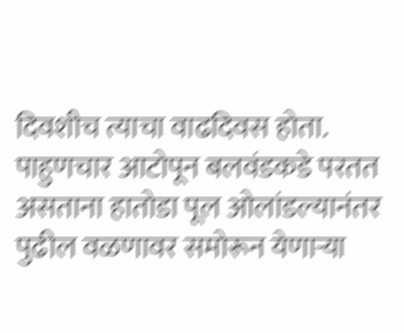दिवशीच त्याचा वाढदिवस होता.
पाहुणचार आटोपून बलवंडकडे परतत असताना हातोडा पूल ओलांडल्यानंतर पुढील वळणावर समोरून येणाऱ्या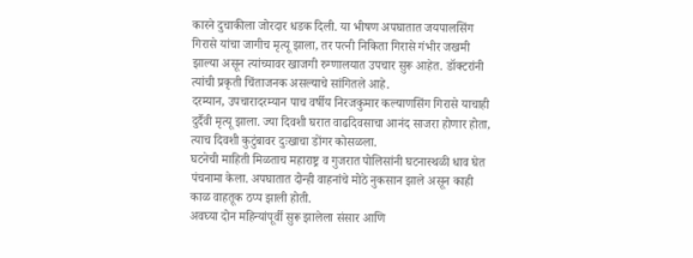कारने दुचाकीला जोरदार धडक दिली. या भीषण अपघातात जयपालसिंग गिरासे यांचा जागीच मृत्यू झाला, तर पत्नी निकिता गिरासे गंभीर जखमी झाल्या असून त्यांच्यावर खाजगी रुग्णालयात उपचार सुरू आहेत. डॉक्टरांनी त्यांची प्रकृती चिंताजनक असल्याचे सांगितले आहे.
दरम्यान, उपचारादरम्यान पाच वर्षीय निरजकुमार कल्याणसिंग गिरासे याचाही दुर्दैवी मृत्यू झाला. ज्या दिवशी घरात वाढदिवसाचा आनंद साजरा होणार होता, त्याच दिवशी कुटुंबावर दुःखाचा डोंगर कोसळला.
घटनेची माहिती मिळताच महाराष्ट्र व गुजरात पोलिसांनी घटनास्थळी धाव घेत पंचनामा केला. अपघातात दोन्ही वाहनांचे मोठे नुकसान झाले असून काही काळ वाहतूक ठप्प झाली होती.
अवघ्या दोन महिन्यांपूर्वी सुरू झालेला संसार आणि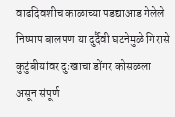वाढदिवशीच काळाच्या पडद्याआड गेलेले निष्पाप बालपण या दुर्दैवी घटनेमुळे गिरासे कुटुंबीयांवर दुःखाचा डोंगर कोसळला असून संपूर्ण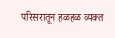परिसरातून हळहळ व्यक्त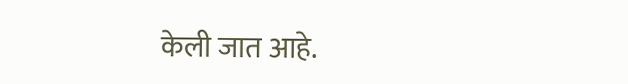केली जात आहे.